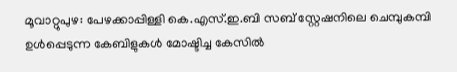മൂവാറ്റുപുഴ: പേഴക്കാപ്പിള്ളി കെ.എസ്.ഇ.ബി സബ് സ്റ്റേഷനിലെ ചെമ്പുകമ്പി ഉൾപ്പെടുന്ന കേബിളുകൾ മോഷ്ടിച്ച കേസിൽ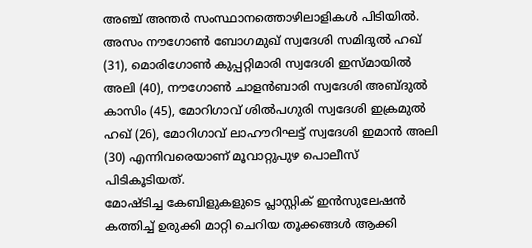അഞ്ച് അന്തർ സംസ്ഥാനത്തൊഴിലാളികൾ പിടിയിൽ. അസം നൗഗോൺ ബോഗമുഖ് സ്വദേശി സമിദുൽ ഹഖ് (31), മൊരിഗോൺ കുപ്പറ്റിമാരി സ്വദേശി ഇസ്മായിൽ അലി (40), നൗഗോൺ ചാളൻബാരി സ്വദേശി അബ്ദുൽ കാസിം (45), മോറിഗാവ് ശിൽപഗുരി സ്വദേശി ഇക്രമുൽ ഹഖ് (26), മോറിഗാവ് ലാഹൗറിഘട്ട് സ്വദേശി ഇമാൻ അലി (30) എന്നിവരെയാണ് മൂവാറ്റുപുഴ പൊലീസ് പിടികൂടിയത്.
മോഷ്ടിച്ച കേബിളുകളുടെ പ്ലാസ്റ്റിക് ഇൻസുലേഷൻ കത്തിച്ച് ഉരുക്കി മാറ്റി ചെറിയ തൂക്കങ്ങൾ ആക്കി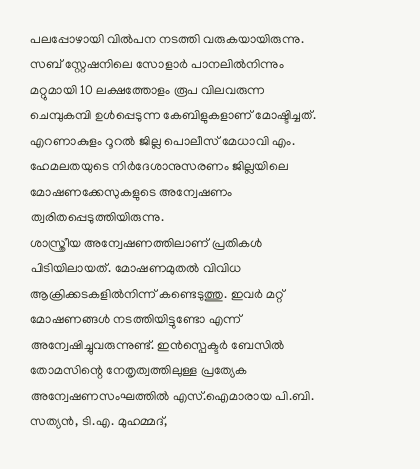പലപ്പോഴായി വിൽപന നടത്തി വരുകയായിരുന്നു. സബ് സ്റ്റേഷനിലെ സോളാർ പാനലിൽനിന്നും മറ്റുമായി 10 ലക്ഷത്തോളം രൂപ വിലവരുന്ന ചെമ്പുകമ്പി ഉൾപ്പെടുന്ന കേബിളുകളാണ് മോഷ്ടിച്ചത്. എറണാകുളം റൂറൽ ജില്ല പൊലീസ് മേധാവി എം. ഹേമലതയുടെ നിർദേശാനുസരണം ജില്ലയിലെ മോഷണക്കേസുകളുടെ അന്വേഷണം ത്വരിതപ്പെടുത്തിയിരുന്നു.
ശാസ്ത്രീയ അന്വേഷണത്തിലാണ് പ്രതികൾ പിടിയിലായത്. മോഷണമുതൽ വിവിധ ആക്രിക്കടകളിൽനിന്ന് കണ്ടെടുത്തു. ഇവർ മറ്റ് മോഷണങ്ങൾ നടത്തിയിട്ടുണ്ടോ എന്ന് അന്വേഷിച്ചുവരുന്നുണ്ട്. ഇൻസ്പെക്ടർ ബേസിൽ തോമസിന്റെ നേതൃത്വത്തിലുള്ള പ്രത്യേക അന്വേഷണസംഘത്തിൽ എസ്.ഐമാരായ പി.ബി. സത്യൻ, ടി.എ. മുഹമ്മദ്,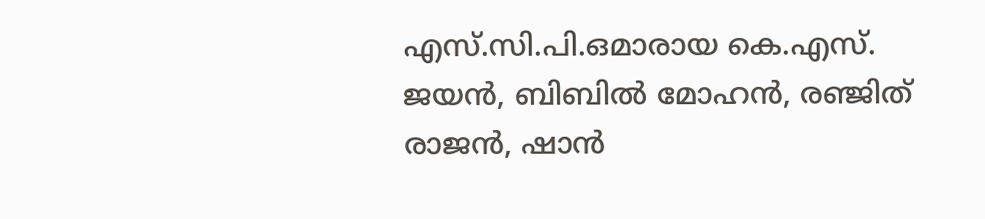എസ്.സി.പി.ഒമാരായ കെ.എസ്. ജയൻ, ബിബിൽ മോഹൻ, രഞ്ജിത് രാജൻ, ഷാൻ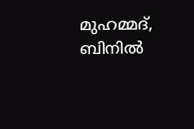മുഹമ്മദ്, ബിനിൽ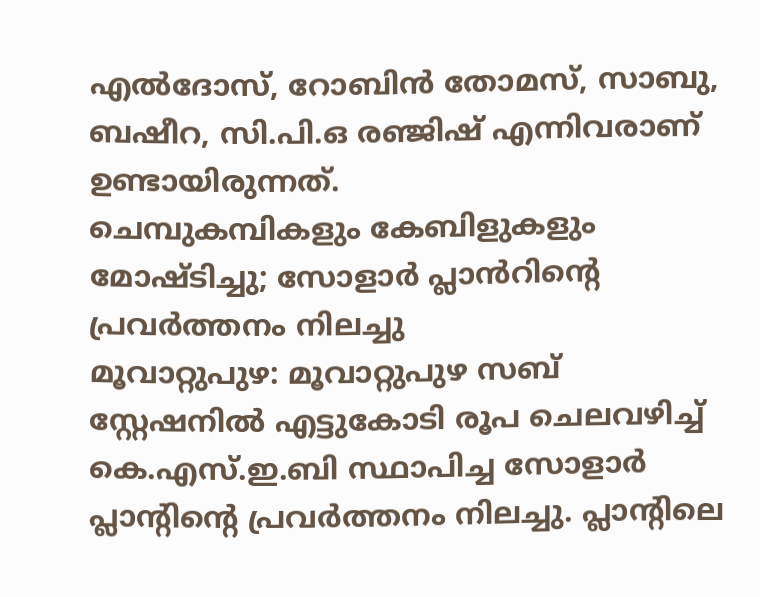എൽദോസ്, റോബിൻ തോമസ്, സാബു, ബഷീറ, സി.പി.ഒ രഞ്ജിഷ് എന്നിവരാണ് ഉണ്ടായിരുന്നത്.
ചെമ്പുകമ്പികളും കേബിളുകളും മോഷ്ടിച്ചു; സോളാർ പ്ലാൻറിന്റെ പ്രവർത്തനം നിലച്ചു
മൂവാറ്റുപുഴ: മൂവാറ്റുപുഴ സബ് സ്റ്റേഷനിൽ എട്ടുകോടി രൂപ ചെലവഴിച്ച് കെ.എസ്.ഇ.ബി സ്ഥാപിച്ച സോളാർ പ്ലാന്റിന്റെ പ്രവർത്തനം നിലച്ചു. പ്ലാന്റിലെ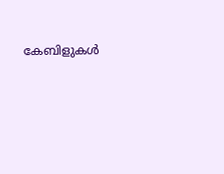കേബിളുകൾ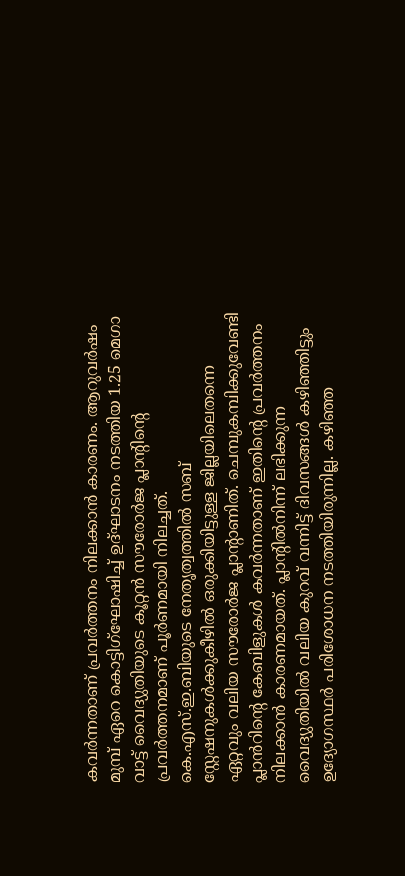കവർന്നതാണ് പ്രവർത്തനം നിലക്കാൻ കാരണം. ആറുവർഷം മുമ്പ് ഏറെ കൊട്ടിഗ്ഘോഷിച്ച് ഉദ്ഘാടനം നടത്തിയ 1.25 മെഗാ വാട്ട് വൈദ്യുതിയുടെ കൂറ്റൻ സൗരോർജ പ്ലാന്റിന്റെ പ്രവർത്തനമാണ് പൂർണമായി നിലച്ചത്.
കെ.എസ്.ഇ.ബിയുടെ നേതൃത്വത്തിൽ സബ് സ്റ്റേഷനുകൾക്കുകീഴിൽ ഒരുക്കിയിട്ടുള്ള ജില്ലയിലെതന്നെ ഏറ്റവും വലിയ സൗരോർജ പ്ലാന്റാണിത്. ചെമ്പുകമ്പിക്കുവേണ്ടി പ്ലാൻറിന്റെ കേബിളുകൾ കവർന്നതാണ് ഇതിന്റെ പ്രവർത്തനം നിലക്കാൻ കാരണമായത്. പ്ലാന്റിൽനിന്ന് ലഭിക്കുന്ന വൈദ്യുതിയിൽ വലിയ കുറവ് വന്നിട്ട് ദിവസങ്ങൾ കഴിഞ്ഞിട്ടും ഉദ്യോഗസ്ഥർ പരിശോധന നടത്തിയിരുന്നില്ല. കഴിഞ്ഞ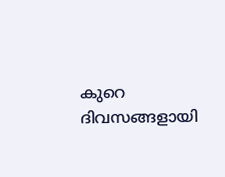കുറെ ദിവസങ്ങളായി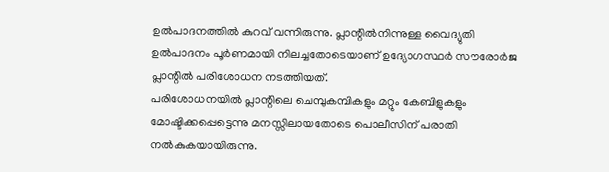ഉൽപാദനത്തിൽ കുറവ് വന്നിരുന്നു. പ്ലാന്റിൽനിന്നുള്ള വൈദ്യുതി ഉൽപാദനം പൂർണമായി നിലച്ചതോടെയാണ് ഉദ്യോഗസ്ഥർ സൗരോർജ പ്ലാന്റിൽ പരിശോധന നടത്തിയത്.
പരിശോധനയിൽ പ്ലാന്റിലെ ചെമ്പുകമ്പികളും മറ്റും കേബിളുകളും മോഷ്ടിക്കപ്പെട്ടെന്നു മനസ്സിലായതോടെ പൊലീസിന് പരാതി നൽകുകയായിരുന്നു.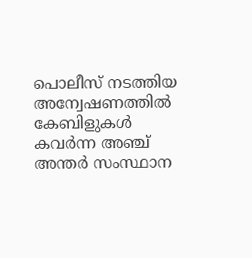പൊലീസ് നടത്തിയ അന്വേഷണത്തിൽ കേബിളുകൾ കവർന്ന അഞ്ച് അന്തർ സംസ്ഥാന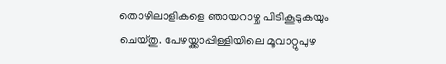തൊഴിലാളികളെ ഞായറാഴ്ച പിടികൂടുകയും ചെയ്തു. പേഴയ്ക്കാപ്പിള്ളിയിലെ മൂവാറ്റുപുഴ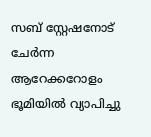സബ് സ്റ്റേഷനോട് ചേർന്ന ആറേക്കറോളം ഭൂമിയിൽ വ്യാപിച്ചു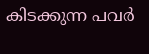കിടക്കുന്ന പവർ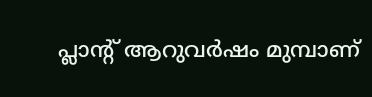പ്ലാന്റ് ആറുവർഷം മുമ്പാണ്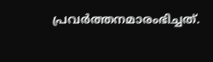പ്രവർത്തനമാരംഭിച്ചത്.